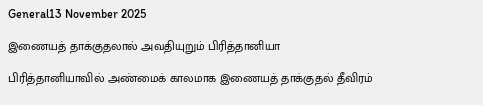General13 November 2025

இணையத் தாக்குதலால் அவதியுறும் பிரித்தானியா

பிரித்தானியாவில் அண்மைக் காலமாக இணையத் தாக்குதல் தீவிரம்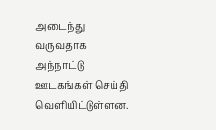அடைந்து வருவதாக அந்நாட்டு ஊடகங்கள் செய்தி வெளியிட்டுள்ளன.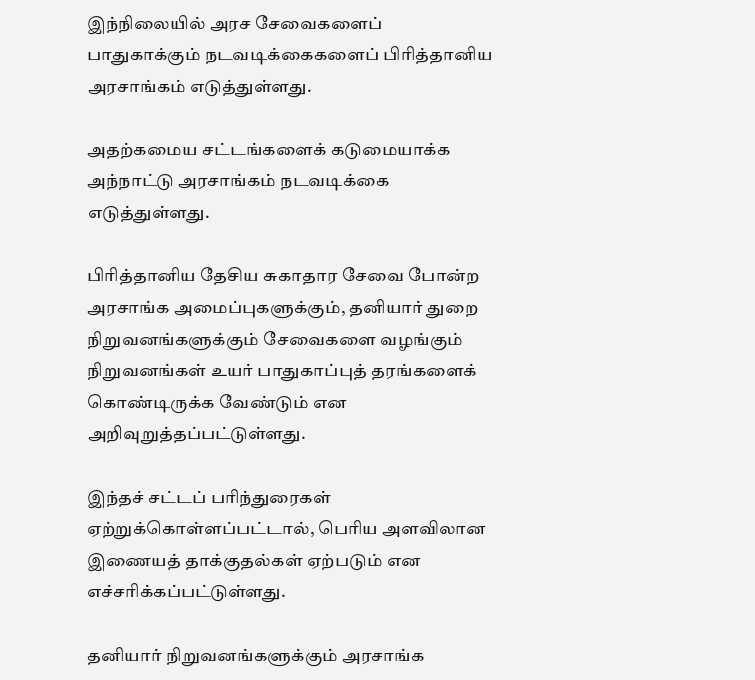இந்நிலையில் அரச சேவைகளைப் பாதுகாக்கும் நடவடிக்கைகளைப் பிரித்தானிய அரசாங்கம் எடுத்துள்ளது.

அதற்கமைய சட்டங்களைக் கடுமையாக்க அந்நாட்டு அரசாங்கம் நடவடிக்கை எடுத்துள்ளது.

பிரித்தானிய தேசிய சுகாதார சேவை போன்ற அரசாங்க அமைப்புகளுக்கும், தனியார் துறை நிறுவனங்களுக்கும் சேவைகளை வழங்கும் நிறுவனங்கள் உயர் பாதுகாப்புத் தரங்களைக் கொண்டிருக்க வேண்டும் என அறிவுறுத்தப்பட்டுள்ளது.

இந்தச் சட்டப் பரிந்துரைகள் ஏற்றுக்கொள்ளப்பட்டால், பெரிய அளவிலான இணையத் தாக்குதல்கள் ஏற்படும் என எச்சரிக்கப்பட்டுள்ளது.

தனியார் நிறுவனங்களுக்கும் அரசாங்க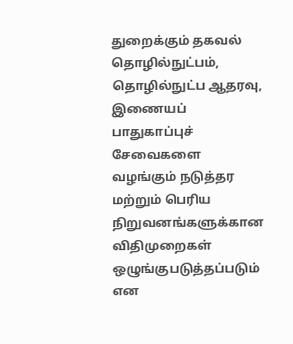துறைக்கும் தகவல் தொழில்நுட்பம், தொழில்நுட்ப ஆதரவு, இணையப் பாதுகாப்புச் சேவைகளை வழங்கும் நடுத்தர மற்றும் பெரிய நிறுவனங்களுக்கான விதிமுறைகள் ஒழுங்குபடுத்தப்படும் என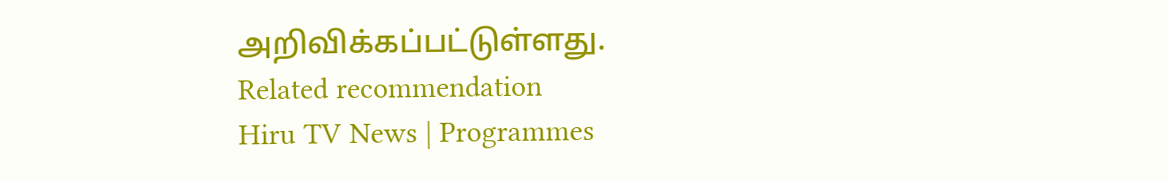அறிவிக்கப்பட்டுள்ளது.
Related recommendation
Hiru TV News | Programmes